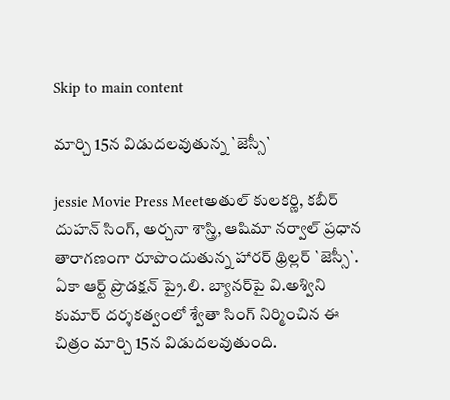Skip to main content

మార్చి 15న విడుద‌ల‌వుతున్న `జెస్సీ`

jessie Movie Press Meetఅతుల్ కుల‌కర్ణి, క‌బీర్ దుహ‌న్ సింగ్‌, అర్చ‌నా శాస్త్రి, ఆషిమా న‌ర్వాల్ ప్ర‌ధాన తారాగ‌ణంగా రూపొందుతున్న హార‌ర్ థ్రిల్ల‌ర్ `జెస్సీ`. ఏకా ఆర్ట్ ప్రొడ‌క్ష‌న్ ప్రై.లి. బ్యాన‌ర్‌పై వి.అశ్విని కుమార్ ద‌ర్శ‌క‌త్వంలో శ్వేతా సింగ్ నిర్మించిన ఈ చిత్రం మార్చి 15న విడుద‌ల‌వుతుంది.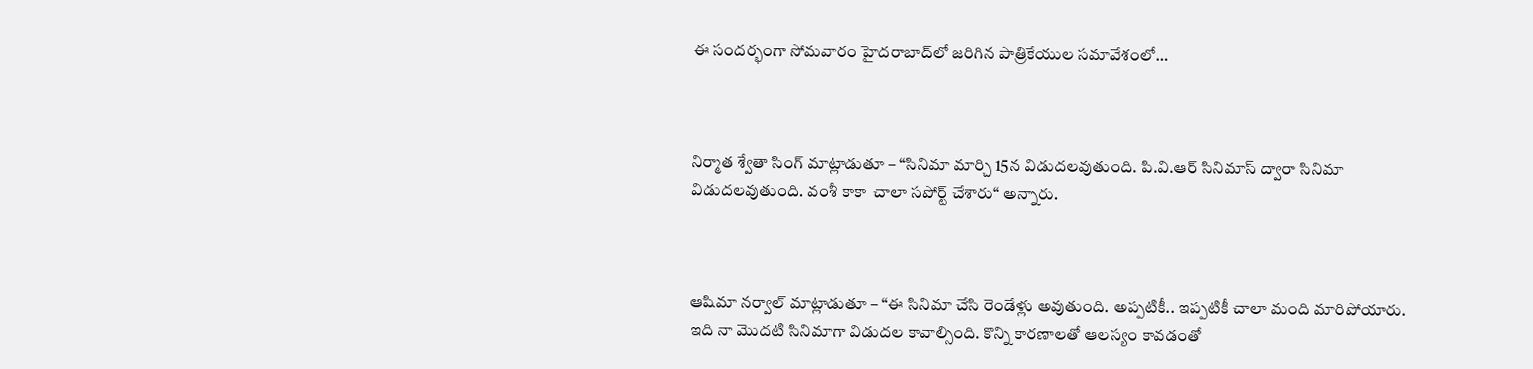ఈ సంద‌ర్భంగా సోమ‌వారం హైద‌రాబాద్‌లో జ‌రిగిన పాత్రికేయుల స‌మావేశంలో…



నిర్మాత శ్వేతా సింగ్ మాట్లాడుతూ – “సినిమా మార్చి 15న విడుద‌ల‌వుతుంది. పి.వి.ఆర్ సినిమాస్ ద్వారా సినిమా విడుద‌ల‌వుతుంది. వంశీ కాకా  చాలా స‌పోర్ట్ చేశారు“ అన్నారు.



ఆషిమా న‌ర్వాల్ మాట్లాడుతూ – “ఈ సినిమా చేసి రెండేళ్లు అవుతుంది. అప్ప‌టికీ.. ఇప్ప‌టికీ చాలా మంది మారిపోయారు. ఇది నా మొద‌టి సినిమాగా విడుద‌ల కావాల్సింది. కొన్ని కార‌ణాల‌తో ఆల‌స్యం కావ‌డంతో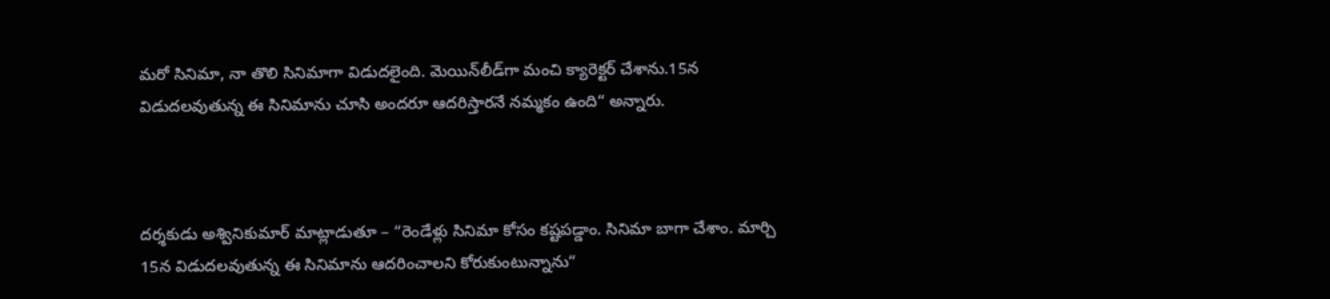మ‌రో సినిమా, నా తొలి సినిమాగా విడుద‌లైంది. మెయిన్‌లీడ్‌గా మంచి క్యారెక్ట‌ర్ చేశాను.15న విడుద‌ల‌వుతున్న ఈ సినిమాను చూసి అంద‌రూ ఆద‌రిస్తార‌నే న‌మ్మ‌కం ఉంది“ అన్నారు.



ద‌ర్శ‌కుడు అశ్వినికుమార్ మాట్లాడుతూ – “రెండేళ్లు సినిమా కోసం క‌ష్ట‌ప‌డ్డాం. సినిమా బాగా చేశాం. మార్చి 15న విడుద‌ల‌వుతున్న ఈ సినిమాను ఆద‌రించాల‌ని కోరుకుంటున్నాను“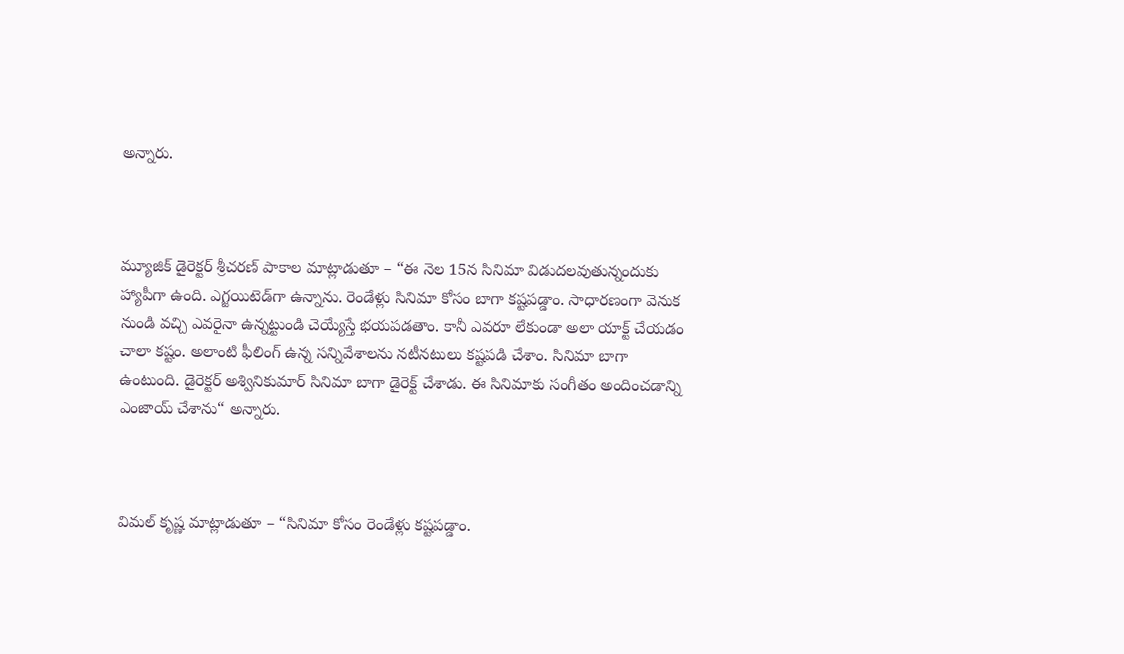అన్నారు.



మ్యూజిక్ డైరెక్ట‌ర్ శ్రీచ‌ర‌ణ్ పాకాల మాట్లాడుతూ – “ఈ నెల 15న సినిమా విడుద‌ల‌వుతున్నందుకు హ్యాపీగా ఉంది. ఎగ్జ‌యిటెడ్‌గా ఉన్నాను. రెండేళ్లు సినిమా కోసం బాగా క‌ష్ట‌ప‌డ్డాం. సాధార‌ణంగా వెనుక నుండి వ‌చ్చి ఎవ‌రైనా ఉన్నట్టుండి చెయ్యేస్తే భ‌య‌ప‌డతాం. కానీ ఎవ‌రూ లేకుండా అలా యాక్ట్ చేయ‌డం చాలా క‌ష్టం. అలాంటి ఫీలింగ్ ఉన్న స‌న్నివేశాల‌ను న‌టీన‌టులు క‌ష్ట‌ప‌డి చేశాం. సినిమా బాగా ఉంటుంది. డైరెక్ట‌ర్ అశ్వినికుమార్ సినిమా బాగా డైరెక్ట్ చేశాడు. ఈ సినిమాకు సంగీతం అందించ‌డాన్ని ఎంజాయ్ చేశాను“ అన్నారు.



విమ‌ల్ కృష్ణ‌ మాట్లాడుతూ – “సినిమా కోసం రెండేళ్లు క‌ష్ట‌ప‌డ్డాం.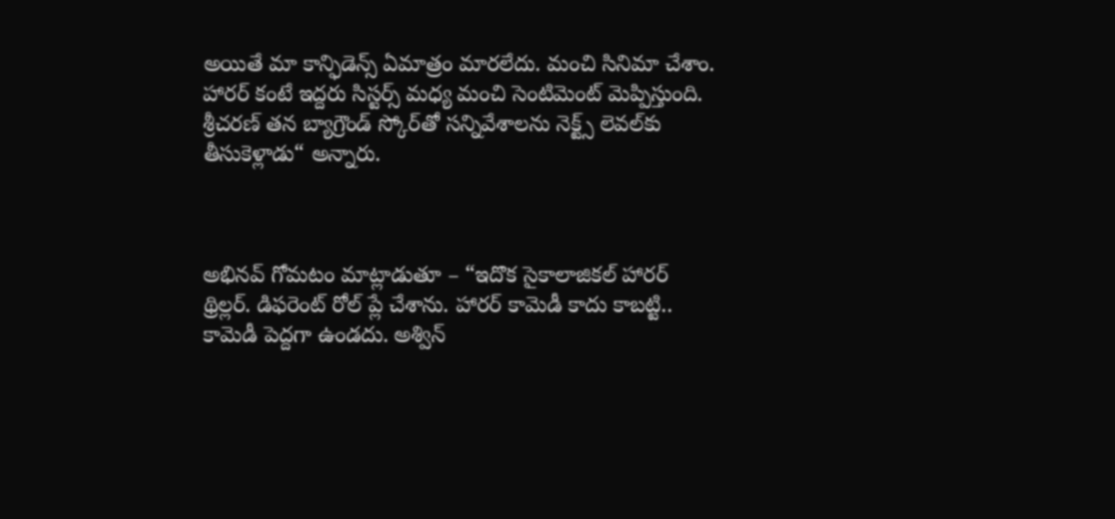అయితే మా కాన్ఫిడెన్స్ ఏమాత్రం మార‌లేదు. మంచి సినిమా చేశాం. హార‌ర్ కంటే ఇద్ద‌రు సిస్ట‌ర్స్ మ‌ధ్య మంచి సెంటిమెంట్ మెప్పిస్తుంది. శ్రీచ‌ర‌ణ్ త‌న బ్యాగ్రౌండ్ స్కోర్‌తో సన్నివేశాల‌ను నెక్ట్స్ లెవ‌ల్‌కు తీసుకెళ్లాడు“ అన్నారు.



అభిన‌వ్ గోమ‌టం మాట్లాడుతూ – “ఇదొక సైకాలాజిక‌ల్ హార‌ర్ థ్రిల్ల‌ర్‌. డిఫ‌రెంట్ రోల్ ప్లే చేశాను. హార‌ర్ కామెడీ కాదు కాబ‌ట్టి.. కామెడీ పెద్ద‌గా ఉండ‌దు. అశ్విన్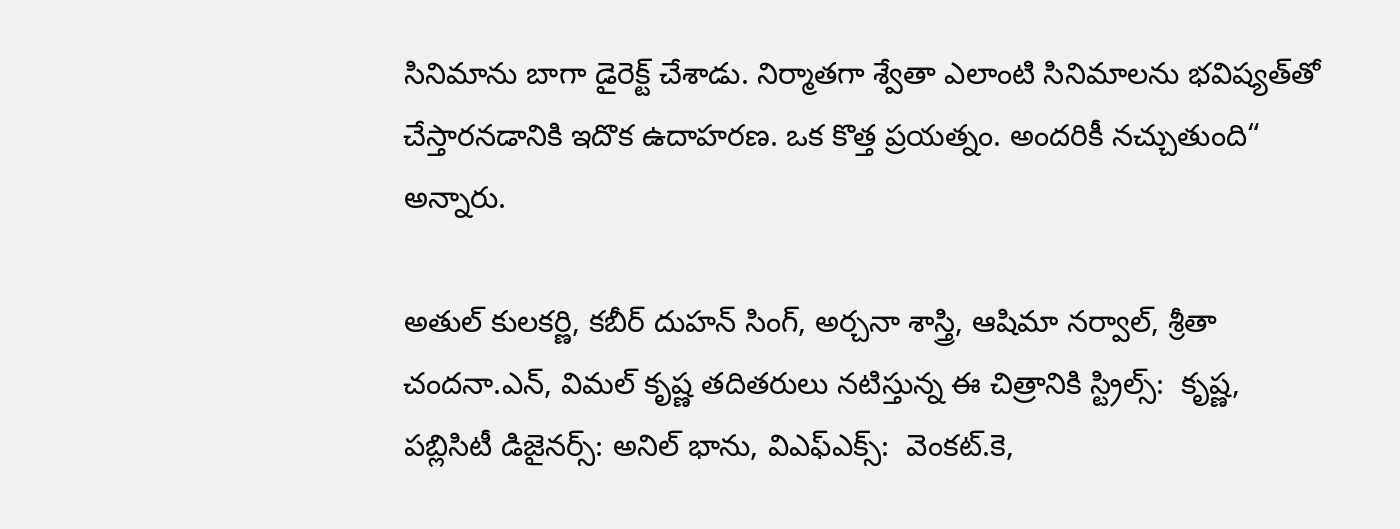సినిమాను బాగా డైరెక్ట్ చేశాడు. నిర్మాతగా శ్వేతా ఎలాంటి సినిమాలను భ‌విష్య‌త్‌తో చేస్తార‌న‌డానికి ఇదొక ఉదాహ‌ర‌ణ‌. ఒక కొత్త ప్ర‌య‌త్నం. అంద‌రికీ న‌చ్చుతుంది“ అన్నారు.

అతుల్ కుల‌క‌ర్ణి, క‌బీర్ దుహ‌న్ సింగ్, అర్చ‌నా శాస్త్రి, ఆషిమా న‌ర్వాల్‌, శ్రీతా చంద‌నా.ఎన్‌, విమ‌ల్ కృష్ణ త‌దిత‌రులు న‌టిస్తున్న ఈ చిత్రానికి స్ట్రిల్స్:  కృష్ణ‌, ప‌బ్లిసిటీ డిజైన‌ర్స్‌: అనిల్ భాను, విఎఫ్ఎక్స్‌:  వెంక‌ట్‌.కె,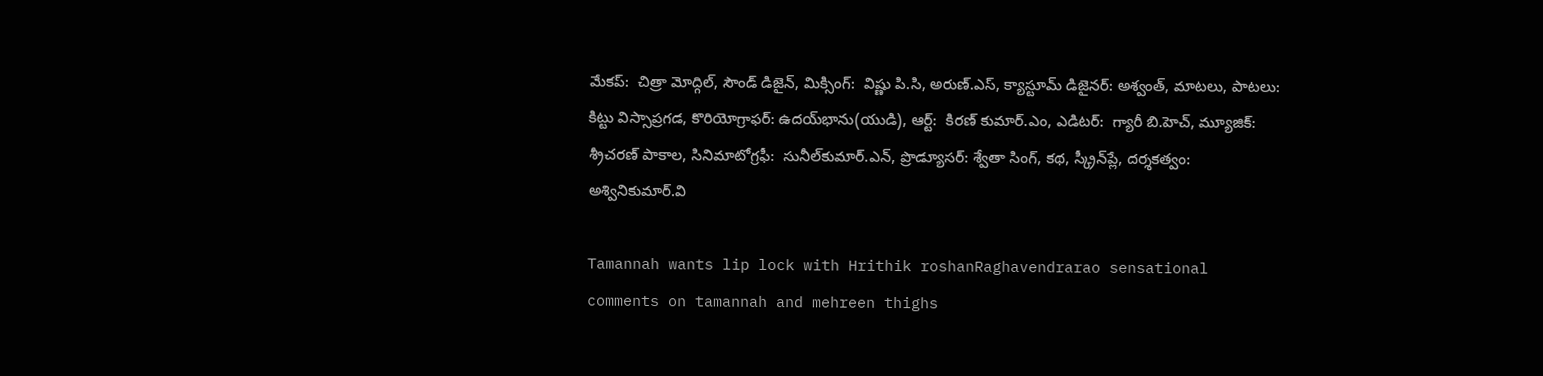మేక‌ప్‌:  చిత్రా మోద్గిల్‌, సౌండ్ డిజైన్‌, మిక్సింగ్‌:  విష్ణు పి.సి, అరుణ్.ఎస్‌, క్యాస్టూమ్ డిజైన‌ర్‌: అశ్వంత్, మాట‌లు, పాట‌లు:  కిట్టు విస్సాప్ర‌గ‌డ‌, కొరియోగ్రాఫ‌ర్‌: ఉద‌య్‌భాను(యుడి), ఆర్ట్‌:  కిర‌ణ్ కుమార్‌.ఎం, ఎడిట‌ర్‌:  గ్యారీ బి.హెచ్‌, మ్యూజిక్‌: శ‌్రీచ‌ర‌ణ్ పాకాల‌, సినిమాటోగ్రఫీ:  సునీల్‌కుమార్‌.ఎన్‌, ప్రొడ్యూస‌ర్‌: శ‌్వేతా సింగ్‌, క‌థ‌, స్క్రీన్‌ప్లే, ద‌ర్శ‌క‌త్వం:  అశ్వినికుమార్‌.వి

Tamannah wants lip lock with Hrithik roshanRaghavendrarao sensational comments on tamannah and mehreen thighs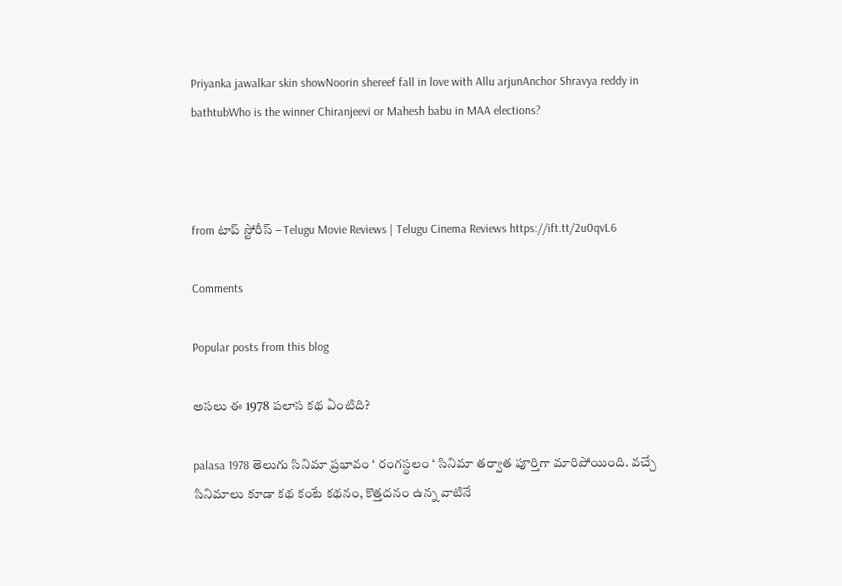Priyanka jawalkar skin showNoorin shereef fall in love with Allu arjunAnchor Shravya reddy in bathtubWho is the winner Chiranjeevi or Mahesh babu in MAA elections?



from టాప్ స్టోరీస్ – Telugu Movie Reviews | Telugu Cinema Reviews https://ift.tt/2u0qvL6

Comments

Popular posts from this blog

అసలు ఈ 1978 పలాస కథ ఏంటిది?

palasa 1978 తెలుగు సినిమా ప్రభావం ‘ రంగస్థలం ‘ సినిమా తర్వాత పూర్తిగా మారిపోయింది. వచ్చే సినిమాలు కూడా కథ కంటే కథనం, కొత్తదనం ఉన్న వాటినే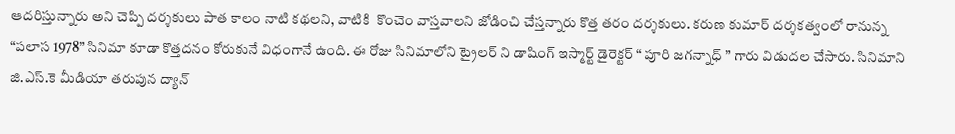ఆదరిస్తున్నారు అని చెప్పి దర్శకులు పాత కాలం నాటి కథలని, వాటికి  కొంచెం వాస్తవాలని జోడించి చేస్తన్నారు కొత్త తరం దర్శకులు. కరుణ కుమార్ దర్శకత్వంలో రానున్న “పలాస 1978” సినిమా కూడా కొత్తదనం కోరుకునే విధంగానే ఉంది. ఈ రోజు సినిమాలోని ట్రైలర్ ని డాషింగ్ ఇస్మార్ట్ డైరెక్టర్ “ పూరి జగన్నాధ్ ” గారు విడుదల చేసారు. సినిమాని జి.ఎస్.కె మీడియా తరుపున ద్యాన్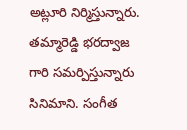అట్లూరి నిర్మిస్తున్నారు. తమ్మారెడ్డి భరద్వాజ గారి సమర్పిస్తున్నారు సినిమాని. సంగీత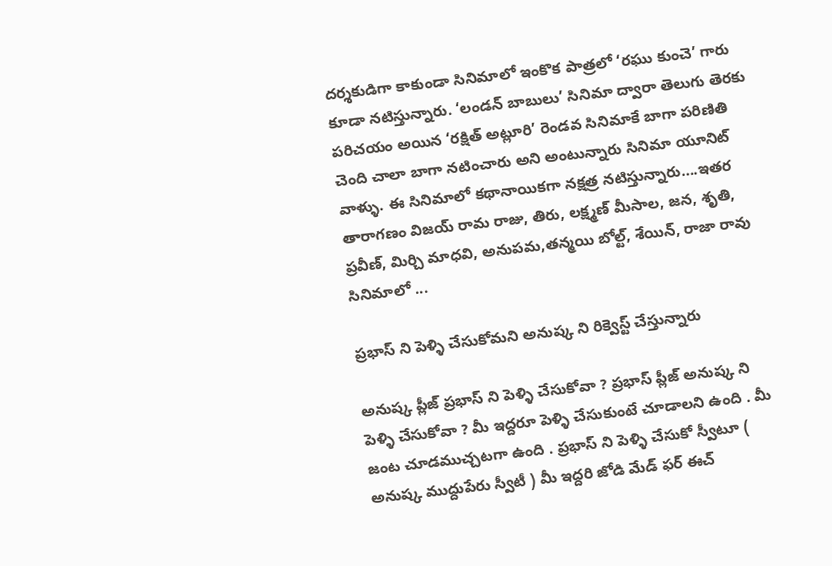దర్శకుడిగా కాకుండా సినిమాలో ఇంకొక పాత్రలో ‘రఘు కుంచె’ గారు కూడా నటిస్తున్నారు. ‘లండన్ బాబులు’ సినిమా ద్వారా తెలుగు తెరకు పరిచయం అయిన ‘రక్షిత్ అట్లూరి’ రెండవ సినిమాకే బాగా పరిణితి చెంది చాలా బాగా నటించారు అని అంటున్నారు సినిమా యూనిట్ వాళ్ళు. ఈ సినిమాలో కథానాయికగా నక్షత్ర నటిస్తున్నారు….ఇతర తారాగణం విజయ్ రామ రాజు, తిరు, లక్ష్మణ్ మీసాల, జన, శృతి, ప్రవీణ్, మిర్చి మాధవి, అనుపమ,తన్మయి బోల్ట్, శేయిన్, రాజా రావు  సినిమాలో ...

ప్రభాస్ ని పెళ్ళి చేసుకోమని అనుష్క ని రిక్వెస్ట్ చేస్తున్నారు

అనుష్క ప్లీజ్ ప్రభాస్ ని పెళ్ళి చేసుకోవా ? ప్రభాస్ ప్లీజ్ అనుష్క ని పెళ్ళి చేసుకోవా ? మీ ఇద్దరూ పెళ్ళి చేసుకుంటే చూడాలని ఉంది . మీ జంట చూడముచ్చటగా ఉంది . ప్రభాస్ ని పెళ్ళి చేసుకో స్వీటూ ( అనుష్క ముద్దుపేరు స్వీటీ ) మీ ఇద్దరి జోడి మేడ్ ఫర్ ఈచ్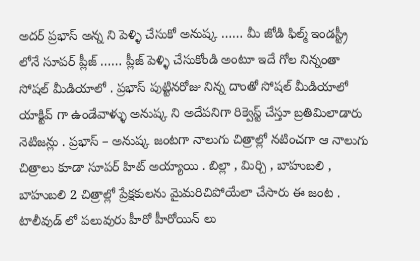అదర్ ప్రభాస్ అన్న ని పెళ్ళి చేసుకో అనుష్క …… మీ జోడి ఫిల్మ్ ఇండస్ట్రీ లోనే సూపర్ ప్లీజ్ …… ప్లీజ్ పెళ్ళి చేసుకోండి అంటూ ఇదే గోల నిన్నంతా సోషల్ మీడియాలో . ప్రభాస్ పుట్టినరోజు నిన్న దాంతో సోషల్ మీడియాలో యాక్టివ్ గా ఉండేవాళ్ళు అనుష్క ని అదేపనిగా రిక్వెస్ట్ చేస్తూ బ్రతిమిలాడారు నెటిజన్లు . ప్రభాస్ – అనుష్క జంటగా నాలుగు చిత్రాల్లో నటించగా ఆ నాలుగు చిత్రాలు కూడా సూపర్ హిట్ అయ్యాయి . బిల్లా , మిర్చి , బాహుబలి , బాహుబలి 2 చిత్రాల్లో ప్రేక్షకులను మైమరిచిపోయేలా చేసారు ఈ జంట . టాలీవుడ్ లో పలువురు హీరో హీరోయిన్ లు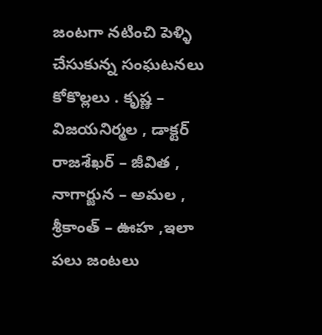జంటగా నటించి పెళ్ళి చేసుకున్న సంఘటనలు కోకొల్లలు . కృష్ణ – విజయనిర్మల , డాక్టర్ రాజశేఖర్ – జీవిత , నాగార్జున – అమల , శ్రీకాంత్ – ఊహ ,ఇలా పలు జంటలు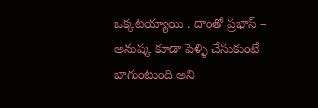ఒక్కటయ్యాయి . దాంతో ప్రభాస్ – అనుష్క కూడా పెళ్ళి చేసుకుంటే బాగుంటుంది అని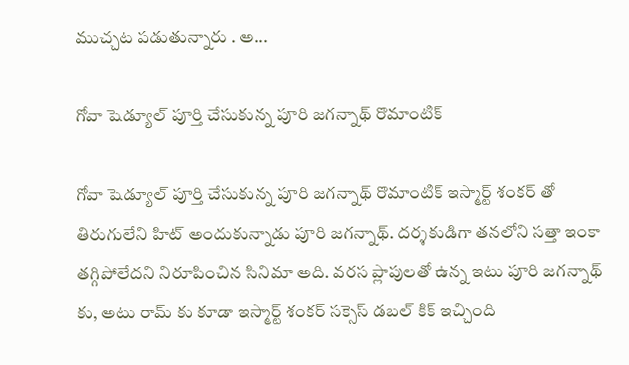ముచ్చట పడుతున్నారు . అ...

గోవా షెడ్యూల్ పూర్తి చేసుకున్న పూరి జగన్నాథ్ రొమాంటిక్

గోవా షెడ్యూల్ పూర్తి చేసుకున్న పూరి జగన్నాథ్ రొమాంటిక్ ఇస్మార్ట్ శంకర్ తో తిరుగులేని హిట్ అందుకున్నాడు పూరి జగన్నాథ్. దర్శకుడిగా తనలోని సత్తా ఇంకా తగ్గిపోలేదని నిరూపించిన సినిమా అది. వరస ప్లాపులతో ఉన్న ఇటు పూరి జగన్నాథ్ కు, అటు రామ్ కు కూడా ఇస్మార్ట్ శంకర్ సక్సెస్ డబల్ కిక్ ఇచ్చింది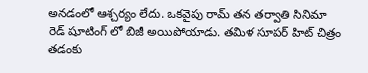అనడంలో ఆశ్చర్యం లేదు. ఒకవైపు రామ్ తన తర్వాతి సినిమా రెడ్ షూటింగ్ లో బిజీ అయిపోయాడు. తమిళ సూపర్ హిట్ చిత్రం తడంకు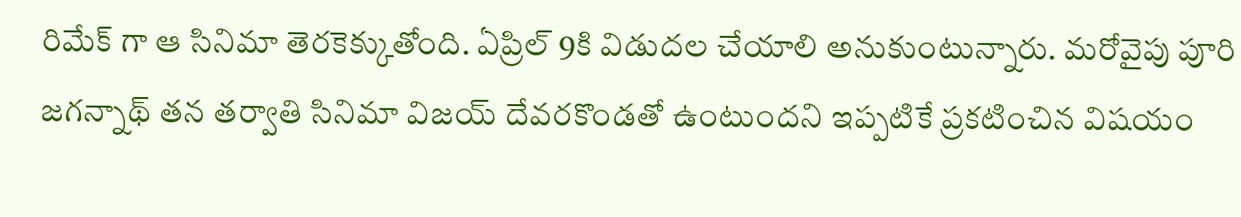రిమేక్ గా ఆ సినిమా తెరకెక్కుతోంది. ఏప్రిల్ 9కి విడుదల చేయాలి అనుకుంటున్నారు. మరోవైపు పూరి జగన్నాథ్ తన తర్వాతి సినిమా విజయ్ దేవరకొండతో ఉంటుందని ఇప్పటికే ప్రకటించిన విషయం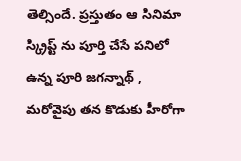తెల్సిందే. ప్రస్తుతం ఆ సినిమా స్క్రిప్ట్ ను పూర్తి చేసే పనిలో ఉన్న పూరి జగన్నాథ్ , మరోవైపు తన కొడుకు హీరోగా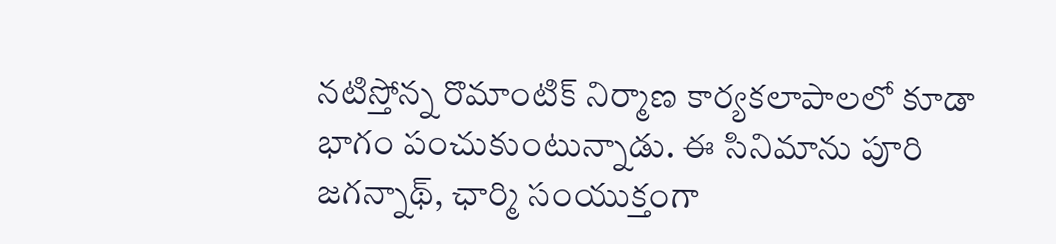నటిస్తోన్న రొమాంటిక్ నిర్మాణ కార్యకలాపాలలో కూడా భాగం పంచుకుంటున్నాడు. ఈ సినిమాను పూరి జగన్నాథ్, ఛార్మి సంయుక్తంగా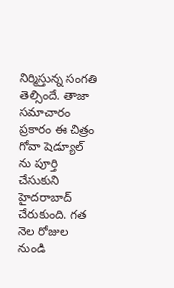నిర్మిస్తున్న సంగతి తెల్సిందే. తాజా సమాచారం ప్రకారం ఈ చిత్రం గోవా షెడ్యూల్ ను పూర్తి చేసుకుని హైదరాబాద్ చేరుకుంది. గత నెల రోజుల నుండి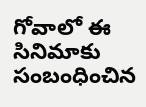గోవాలో ఈ సినిమాకు సంబంధించిన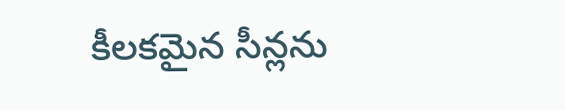కీలకమైన సీన్లను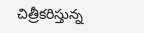చిత్రీకరిస్తున్న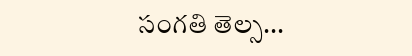సంగతి తెల్స...